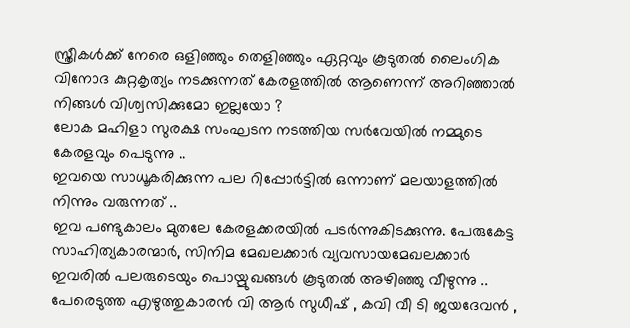സ്ത്രീകൾക്ക് നേരെ ഒളിഞ്ഞും തെളിഞ്ഞും ഏറ്റവും കൂടുതൽ ലൈംഗിക വിനോദ കുറ്റകൃത്യം നടക്കുന്നത് കേരളത്തിൽ ആണെന്ന് അറിഞ്ഞാൽ നിങ്ങൾ വിശ്വസിക്കുമോ ഇല്ലയോ ?
ലോക മഹിളാ സുരക്ഷ സംഘടന നടത്തിയ സർവേയിൽ നമ്മുടെ കേരളവും പെടുന്നു ..
ഇവയെ സാധൂകരിക്കുന്ന പല റിപ്പോർട്ടിൽ ഒന്നാണ് മലയാളത്തിൽ നിന്നും വരുന്നത് ..
ഇവ പണ്ടുകാലം മുതലേ കേരളക്കരയിൽ പടർന്നുകിടക്കുന്നു. പേരുകേട്ട സാഹിത്യകാരന്മാർ, സിനിമ മേഖലക്കാർ വ്യവസായമേഖലക്കാർ ഇവരിൽ പലരുടെയും പൊയ്മുഖങ്ങൾ കൂടുതൽ അഴിഞ്ഞു വീഴുന്നു ..
പേരെടുത്ത എഴുത്തുകാരൻ വി ആർ സുധീഷ് , കവി വീ ടി ജയദേവൻ ,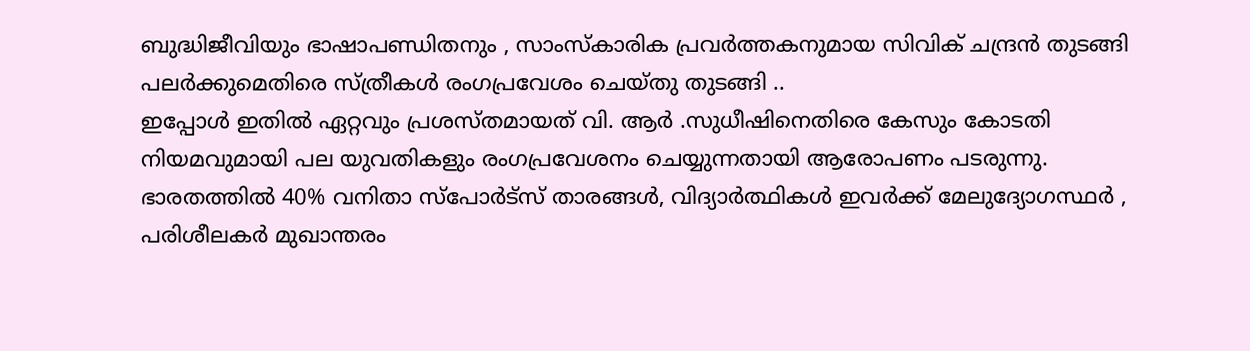ബുദ്ധിജീവിയും ഭാഷാപണ്ഡിതനും , സാംസ്കാരിക പ്രവർത്തകനുമായ സിവിക് ചന്ദ്രൻ തുടങ്ങി പലർക്കുമെതിരെ സ്ത്രീകൾ രംഗപ്രവേശം ചെയ്തു തുടങ്ങി ..
ഇപ്പോൾ ഇതിൽ ഏറ്റവും പ്രശസ്തമായത് വി. ആർ .സുധീഷിനെതിരെ കേസും കോടതി നിയമവുമായി പല യുവതികളും രംഗപ്രവേശനം ചെയ്യുന്നതായി ആരോപണം പടരുന്നു.
ഭാരതത്തിൽ 40% വനിതാ സ്പോർട്സ് താരങ്ങൾ, വിദ്യാർത്ഥികൾ ഇവർക്ക് മേലുദ്യോഗസ്ഥർ , പരിശീലകർ മുഖാന്തരം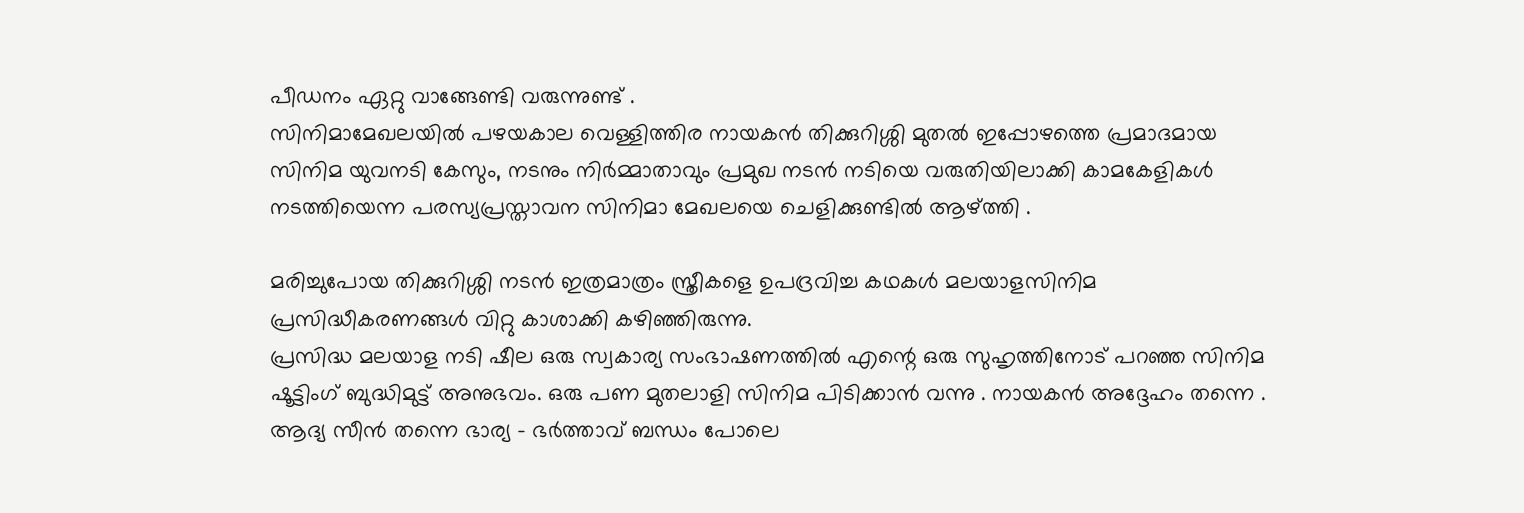പീഡനം ഏറ്റു വാങ്ങേണ്ടി വരുന്നുണ്ട് .
സിനിമാമേഖലയിൽ പഴയകാല വെള്ളിത്തിര നായകൻ തിക്കുറിശ്ശി മുതൽ ഇപ്പോഴത്തെ പ്രമാദമായ സിനിമ യുവനടി കേസും, നടനും നിർമ്മാതാവും പ്രമുഖ നടൻ നടിയെ വരുതിയിലാക്കി കാമകേളികൾ നടത്തിയെന്ന പരസ്യപ്രസ്താവന സിനിമാ മേഖലയെ ചെളിക്കുണ്ടിൽ ആഴ്ത്തി .

മരിച്ചുപോയ തിക്കുറിശ്ശി നടൻ ഇത്രമാത്രം സ്ത്രീകളെ ഉപദ്രവിച്ച കഥകൾ മലയാളസിനിമ പ്രസിദ്ധീകരണങ്ങൾ വിറ്റു കാശാക്കി കഴിഞ്ഞിരുന്നു.
പ്രസിദ്ധ മലയാള നടി ഷീല ഒരു സ്വകാര്യ സംഭാഷണത്തിൽ എന്റെ ഒരു സുഹൃത്തിനോട് പറഞ്ഞ സിനിമ ഷൂട്ടിംഗ് ബുദ്ധിമുട്ട് അനുഭവം. ഒരു പണ മുതലാളി സിനിമ പിടിക്കാൻ വന്നു . നായകൻ അദ്ദേഹം തന്നെ . ആദ്യ സീൻ തന്നെ ഭാര്യ – ഭർത്താവ് ബന്ധം പോലെ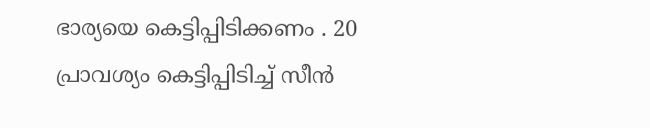ഭാര്യയെ കെട്ടിപ്പിടിക്കണം . 20 പ്രാവശ്യം കെട്ടിപ്പിടിച്ച് സീൻ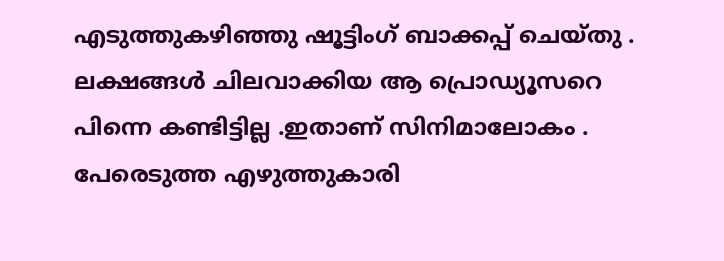എടുത്തുകഴിഞ്ഞു ഷൂട്ടിംഗ് ബാക്കപ്പ് ചെയ്തു . ലക്ഷങ്ങൾ ചിലവാക്കിയ ആ പ്രൊഡ്യൂസറെ പിന്നെ കണ്ടിട്ടില്ല .ഇതാണ് സിനിമാലോകം .
പേരെടുത്ത എഴുത്തുകാരി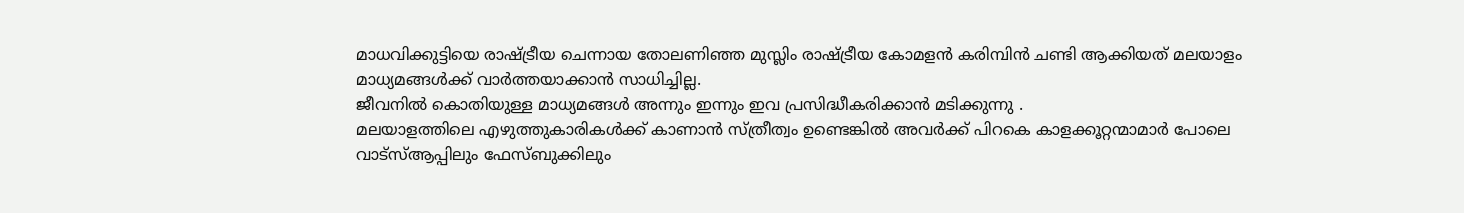മാധവിക്കുട്ടിയെ രാഷ്ട്രീയ ചെന്നായ തോലണിഞ്ഞ മുസ്ലിം രാഷ്ട്രീയ കോമളൻ കരിമ്പിൻ ചണ്ടി ആക്കിയത് മലയാളം മാധ്യമങ്ങൾക്ക് വാർത്തയാക്കാൻ സാധിച്ചില്ല.
ജീവനിൽ കൊതിയുള്ള മാധ്യമങ്ങൾ അന്നും ഇന്നും ഇവ പ്രസിദ്ധീകരിക്കാൻ മടിക്കുന്നു .
മലയാളത്തിലെ എഴുത്തുകാരികൾക്ക് കാണാൻ സ്ത്രീത്വം ഉണ്ടെങ്കിൽ അവർക്ക് പിറകെ കാളക്കൂറ്റന്മാമാർ പോലെ വാട്സ്ആപ്പിലും ഫേസ്ബുക്കിലും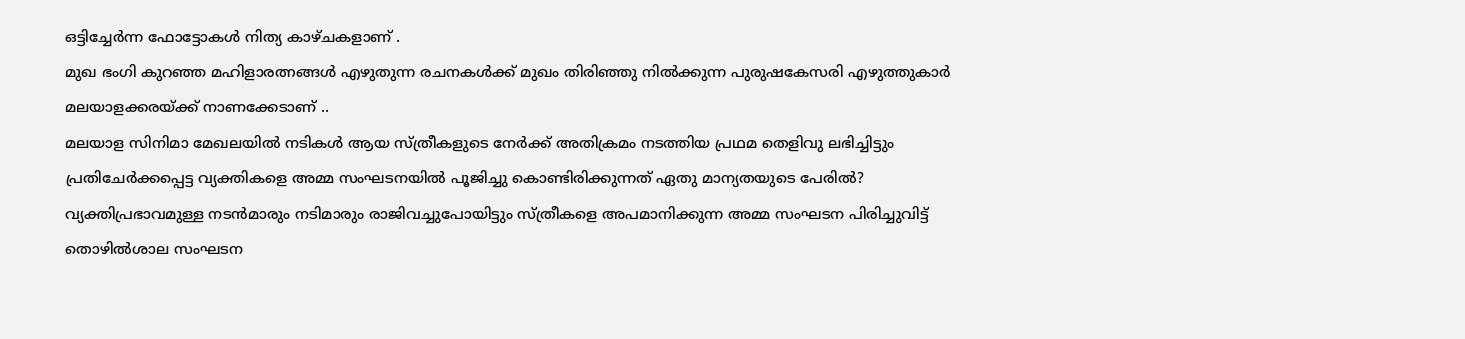ഒട്ടിച്ചേർന്ന ഫോട്ടോകൾ നിത്യ കാഴ്ചകളാണ് .
മുഖ ഭംഗി കുറഞ്ഞ മഹിളാരത്നങ്ങൾ എഴുതുന്ന രചനകൾക്ക് മുഖം തിരിഞ്ഞു നിൽക്കുന്ന പുരുഷകേസരി എഴുത്തുകാർ മലയാളക്കരയ്ക്ക് നാണക്കേടാണ് ..
മലയാള സിനിമാ മേഖലയിൽ നടികൾ ആയ സ്ത്രീകളുടെ നേർക്ക് അതിക്രമം നടത്തിയ പ്രഥമ തെളിവു ലഭിച്ചിട്ടും പ്രതിചേർക്കപ്പെട്ട വ്യക്തികളെ അമ്മ സംഘടനയിൽ പൂജിച്ചു കൊണ്ടിരിക്കുന്നത് ഏതു മാന്യതയുടെ പേരിൽ?
വ്യക്തിപ്രഭാവമുള്ള നടൻമാരും നടിമാരും രാജിവച്ചുപോയിട്ടും സ്ത്രീകളെ അപമാനിക്കുന്ന അമ്മ സംഘടന പിരിച്ചുവിട്ട് തൊഴിൽശാല സംഘടന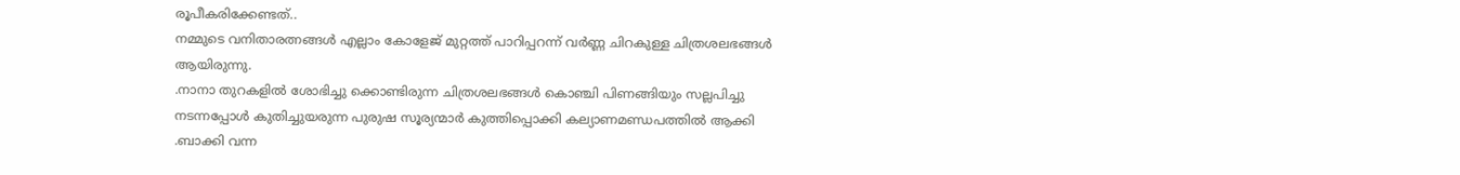രൂപീകരിക്കേണ്ടത്..
നമ്മുടെ വനിതാരത്നങ്ങൾ എല്ലാം കോളേജ് മുറ്റത്ത് പാറിപ്പറന്ന് വർണ്ണ ചിറകുള്ള ചിത്രശലഭങ്ങൾ ആയിരുന്നു.
.നാനാ തുറകളിൽ ശോഭിച്ചു ക്കൊണ്ടിരുന്ന ചിത്രശലഭങ്ങൾ കൊഞ്ചി പിണങ്ങിയും സല്ലപിച്ചു നടന്നപ്പോൾ കുതിച്ചുയരുന്ന പുരുഷ സൂര്യന്മാർ കുത്തിപ്പൊക്കി കല്യാണമണ്ഡപത്തിൽ ആക്കി .ബാക്കി വന്ന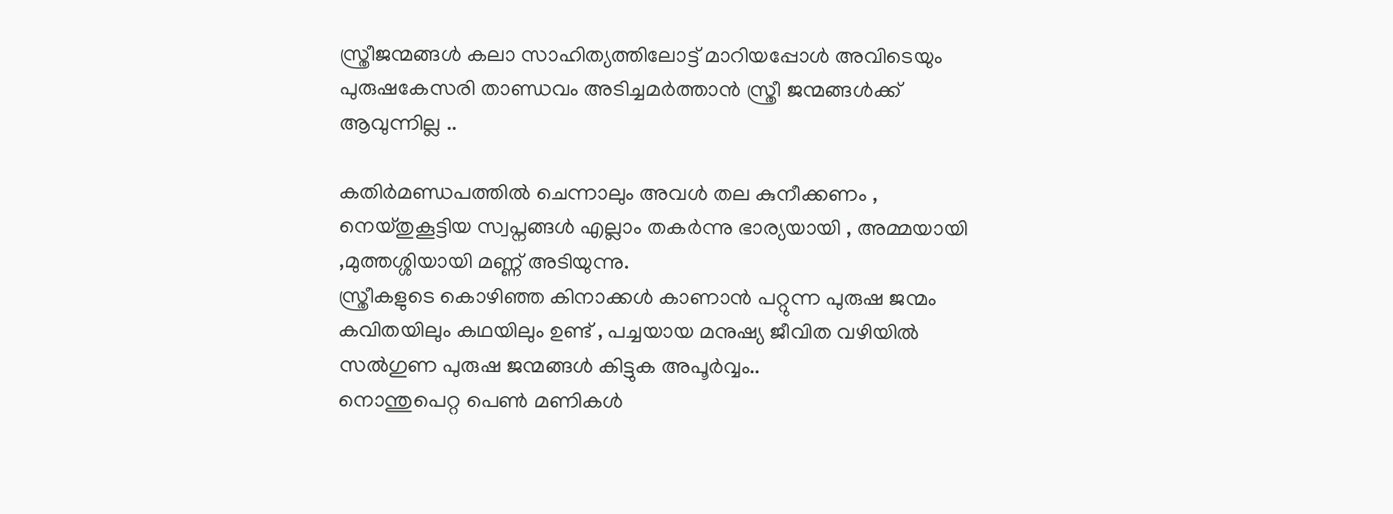സ്ത്രീജന്മങ്ങൾ കലാ സാഹിത്യത്തിലോട്ട് മാറിയപ്പോൾ അവിടെയും പുരുഷകേസരി താണ്ഡവം അടിച്ചമർത്താൻ സ്ത്രീ ജന്മങ്ങൾക്ക് ആവുന്നില്ല ..

കതിർമണ്ഡപത്തിൽ ചെന്നാലും അവൾ തല കുനീക്കണം , നെയ്തുകൂട്ടിയ സ്വപ്നങ്ങൾ എല്ലാം തകർന്നു ഭാര്യയായി , അമ്മയായി ,മുത്തശ്ശിയായി മണ്ണ് അടിയുന്നു.
സ്ത്രീകളുടെ കൊഴിഞ്ഞ കിനാക്കൾ കാണാൻ പറ്റുന്ന പുരുഷ ജന്മം കവിതയിലും കഥയിലും ഉണ്ട് , പച്ചയായ മനുഷ്യ ജീവിത വഴിയിൽ സൽഗുണ പുരുഷ ജന്മങ്ങൾ കിട്ടുക അപൂർവ്വം..
നൊന്തുപെറ്റ പെൺ മണികൾ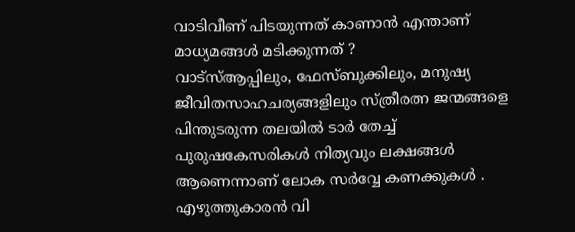വാടിവീണ് പിടയുന്നത് കാണാൻ എന്താണ് മാധ്യമങ്ങൾ മടിക്കുന്നത് ?
വാട്സ്ആപ്പിലും, ഫേസ്ബുക്കിലും, മനുഷ്യ ജീവിതസാഹചര്യങ്ങളിലും സ്ത്രീരത്ന ജന്മങ്ങളെ പിന്തുടരുന്ന തലയിൽ ടാർ തേച്ച് പുരുഷകേസരികൾ നിത്യവും ലക്ഷങ്ങൾ ആണെന്നാണ് ലോക സർവ്വേ കണക്കുകൾ .
എഴുത്തുകാരൻ വി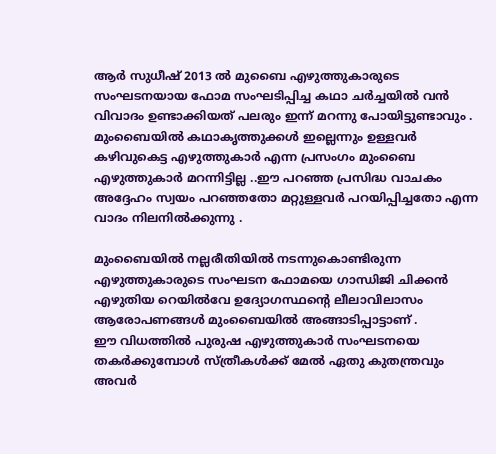ആർ സുധീഷ് 2013 ൽ മുബൈ എഴുത്തുകാരുടെ സംഘടനയായ ഫോമ സംഘടിപ്പിച്ച കഥാ ചർച്ചയിൽ വൻ വിവാദം ഉണ്ടാക്കിയത് പലരും ഇന്ന് മറന്നു പോയിട്ടുണ്ടാവും .
മുംബൈയിൽ കഥാകൃത്തുക്കൾ ഇല്ലെന്നും ഉള്ളവർ കഴിവുകെട്ട എഴുത്തുകാർ എന്ന പ്രസംഗം മുംബൈ എഴുത്തുകാർ മറന്നിട്ടില്ല ..ഈ പറഞ്ഞ പ്രസിദ്ധ വാചകം അദ്ദേഹം സ്വയം പറഞ്ഞതോ മറ്റുള്ളവർ പറയിപ്പിച്ചതോ എന്ന വാദം നിലനിൽക്കുന്നു .

മുംബൈയിൽ നല്ലരീതിയിൽ നടന്നുകൊണ്ടിരുന്ന എഴുത്തുകാരുടെ സംഘടന ഫോമയെ ഗാന്ധിജി ചിക്കൻ എഴുതിയ റെയിൽവേ ഉദ്യോഗസ്ഥന്റെ ലീലാവിലാസം ആരോപണങ്ങൾ മുംബൈയിൽ അങ്ങാടിപ്പാട്ടാണ് .
ഈ വിധത്തിൽ പുരുഷ എഴുത്തുകാർ സംഘടനയെ തകർക്കുമ്പോൾ സ്ത്രീകൾക്ക് മേൽ ഏതു കുതന്ത്രവും അവർ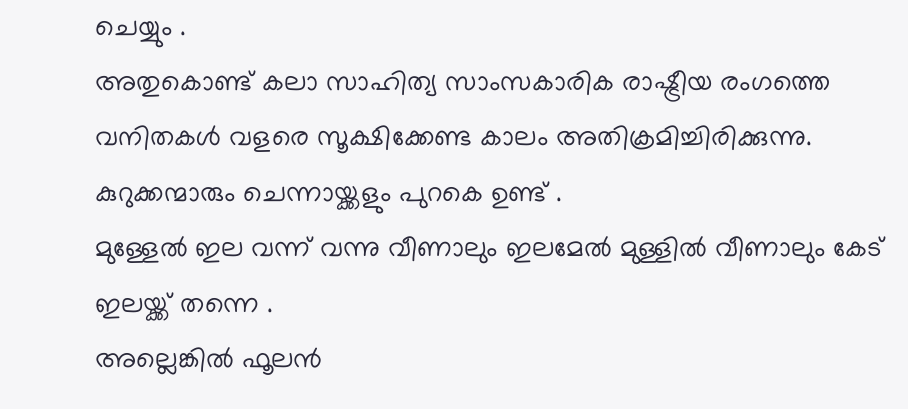ചെയ്യും .
അതുകൊണ്ട് കലാ സാഹിത്യ സാംസകാരിക രാഷ്ട്രീയ രംഗത്തെ വനിതകൾ വളരെ സൂക്ഷിക്കേണ്ട കാലം അതിക്രമിച്ചിരിക്കുന്നു.
കുറുക്കന്മാരും ചെന്നായ്ക്കളും പുറകെ ഉണ്ട് .
മുള്ളേൽ ഇല വന്ന് വന്നു വീണാലും ഇലമേൽ മുള്ളിൽ വീണാലും കേട് ഇലയ്ക്ക് തന്നെ .
അല്ലെങ്കിൽ ഫൂലൻ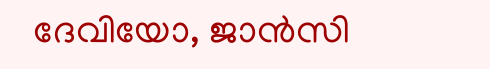ദേവിയോ, ജാൻസി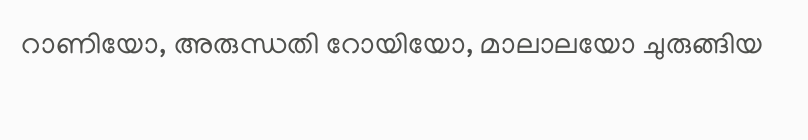റാണിയോ, അരുന്ധതി റോയിയോ, മാലാലയോ ചുരുങ്ങിയ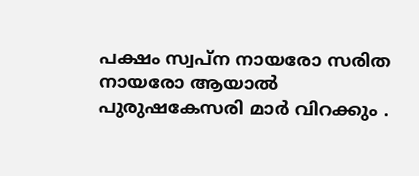പക്ഷം സ്വപ്ന നായരോ സരിത നായരോ ആയാൽ പുരുഷകേസരി മാർ വിറക്കും .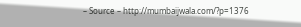– Source – http://mumbaijwala.com/?p=1376